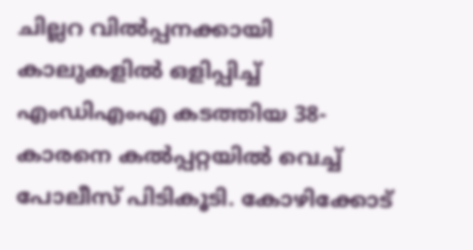ചില്ലറ വില്‍പ്പനക്കായി കാലുകളിൽ ഒളിപ്പിച്ച് എംഡിഎംഎ കടത്തിയ 38-കാരനെ കല്‍പ്പറ്റയില്‍ വെച്ച് പോലീസ് പിടികൂടി. കോഴിക്കോട്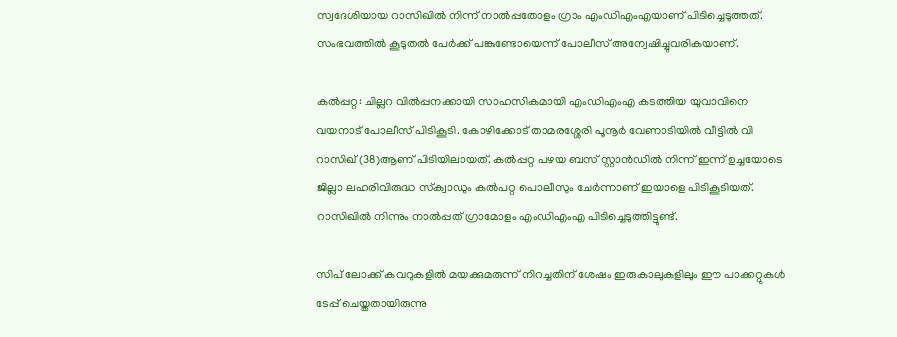സ്വദേശിയായ റാസിഖില്‍ നിന്ന് നാല്‍പ്പതോളം ഗ്രാം എംഡിഎംഎയാണ് പിടിച്ചെടുത്തത്. സംഭവത്തിൽ കൂടുതൽ പേർക്ക് പങ്കുണ്ടോയെന്ന് പോലീസ് അന്വേഷിച്ചുവരികയാണ്.

കല്‍പ്പറ്റ: ചില്ലറ വില്‍പ്പനക്കായി സാഹസികമായി എംഡിഎംഎ കടത്തിയ യുവാവിനെ വയനാട് പോലീസ് പിടികൂടി. കോഴിക്കോട് താമരശ്ശേരി പൂനൂര്‍ വേണാടിയില്‍ വീട്ടില്‍ വി റാസിഖ് (38)ആണ് പിടിയിലായത്. കല്‍പ്പറ്റ പഴയ ബസ് സ്റ്റാന്‍ഡില്‍ നിന്ന് ഇന്ന് ഉച്ചയോടെ ജില്ലാ ലഹരിവിരുദ്ധ സ്‌ക്വാഡും കല്‍പറ്റ പൊലീസും ചേര്‍ന്നാണ് ഇയാളെ പിടികൂടിയത്. റാസിഖില്‍ നിന്നും നാല്‍പ്പത് ഗ്രാമോളം എംഡിഎംഎ പിടിച്ചെടുത്തിട്ടുണ്ട്.

സിപ് ലോക്ക് കവറുകളില്‍ മയക്കുമരുന്ന് നിറച്ചതിന് ശേഷം ഇരുകാലുകളിലും ഈ പാക്കറ്റുകള്‍ ടേപ്പ് ചെയ്തതായിരുന്നു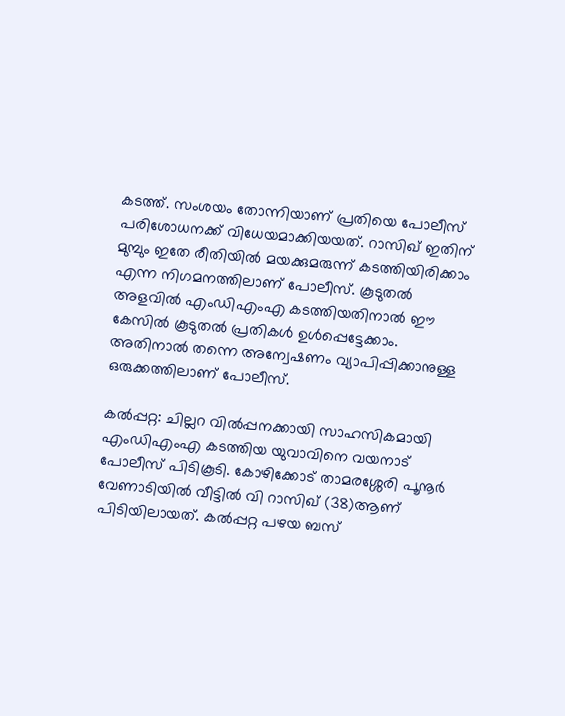കടത്ത്. സംശയം തോന്നിയാണ് പ്രതിയെ പോലീസ് പരിശോധനക്ക് വിധേയമാക്കിയയത്. റാസിഖ് ഇതിന് മുമ്പും ഇതേ രീതിയില്‍ മയക്കുമരുന്ന് കടത്തിയിരിക്കാം എന്ന നിഗമനത്തിലാണ് പോലീസ്. കൂടുതല്‍ അളവില്‍ എംഡിഎംഎ കടത്തിയതിനാല്‍ ഈ കേസില്‍ കൂടുതല്‍ പ്രതികള്‍ ഉള്‍പ്പെട്ടേക്കാം. അതിനാല്‍ തന്നെ അന്വേഷണം വ്യാപിപ്പിക്കാനുള്ള ഒരുക്കത്തിലാണ് പോലീസ്.

കല്‍പ്പറ്റ: ചില്ലറ വില്‍പ്പനക്കായി സാഹസികമായി എംഡിഎംഎ കടത്തിയ യുവാവിനെ വയനാട് പോലീസ് പിടികൂടി. കോഴിക്കോട് താമരശ്ശേരി പൂനൂര്‍ വേണാടിയില്‍ വീട്ടില്‍ വി റാസിഖ് (38)ആണ് പിടിയിലായത്. കല്‍പ്പറ്റ പഴയ ബസ്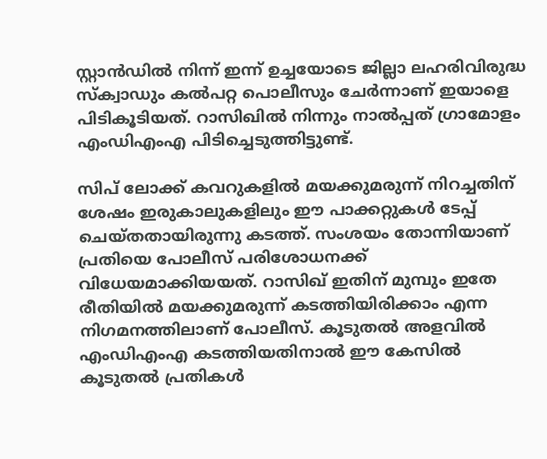സ്റ്റാന്‍ഡില്‍ നിന്ന് ഇന്ന് ഉച്ചയോടെ ജില്ലാ ലഹരിവിരുദ്ധ സ്‌ക്വാഡും കല്‍പറ്റ പൊലീസും ചേര്‍ന്നാണ് ഇയാളെ പിടികൂടിയത്. റാസിഖില്‍ നിന്നും നാല്‍പ്പത് ഗ്രാമോളം എംഡിഎംഎ പിടിച്ചെടുത്തിട്ടുണ്ട്.

സിപ് ലോക്ക് കവറുകളില്‍ മയക്കുമരുന്ന് നിറച്ചതിന് ശേഷം ഇരുകാലുകളിലും ഈ പാക്കറ്റുകള്‍ ടേപ്പ് ചെയ്തതായിരുന്നു കടത്ത്. സംശയം തോന്നിയാണ് പ്രതിയെ പോലീസ് പരിശോധനക്ക് വിധേയമാക്കിയയത്. റാസിഖ് ഇതിന് മുമ്പും ഇതേ രീതിയില്‍ മയക്കുമരുന്ന് കടത്തിയിരിക്കാം എന്ന നിഗമനത്തിലാണ് പോലീസ്. കൂടുതല്‍ അളവില്‍ എംഡിഎംഎ കടത്തിയതിനാല്‍ ഈ കേസില്‍ കൂടുതല്‍ പ്രതികള്‍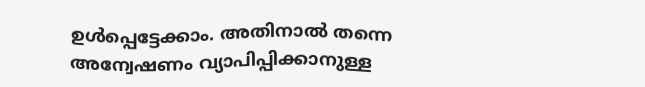ഉള്‍പ്പെട്ടേക്കാം. അതിനാല്‍ തന്നെ അന്വേഷണം വ്യാപിപ്പിക്കാനുള്ള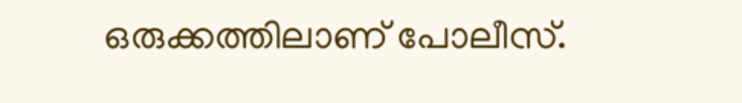ഒരുക്കത്തിലാണ് പോലീസ്.